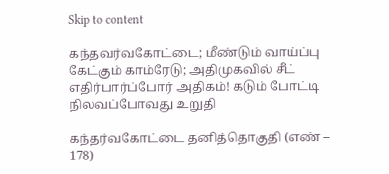Skip to content

கந்தவர்வகோட்டை; மீண்டும் வாய்ப்பு கேட்கும் காம்ரேடு; அதிமுகவில் சீட்  எதிர்பார்ப்போர் அதிகம்! கடும் போட்டி நிலவப்போவது உறுதி

கந்தர்வகோட்டை தனித்தொகுதி (எண் – 178)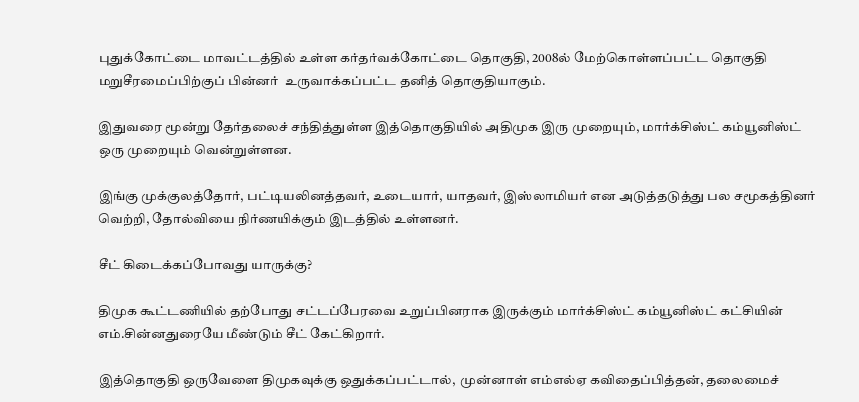புதுக்கோட்டை மாவட்டத்தில் உள்ள கர்தர்வக்கோட்டை தொகுதி, 2008ல் மேற்கொள்ளப்பட்ட தொகுதி மறுசீரமைப்பிற்குப் பின்னர்  உருவாக்கப்பட்ட தனித் தொகுதியாகும்.

இதுவரை மூன்று தேர்தலைச் சந்தித்துள்ள இத்தொகுதியில் அதிமுக இரு முறையும், மார்க்சிஸ்ட் கம்யூனிஸ்ட் ஒரு முறையும் வென்றுள்ளன.

இங்கு முக்குலத்தோர், பட்டியலினத்தவர், உடையார், யாதவர், இஸ்லாமியர் என அடுத்தடுத்து பல சமூகத்தினர் வெற்றி, தோல்வியை நிர்ணயிக்கும் இடத்தில் உள்ளனர்.

சீட் கிடைக்கப்போவது யாருக்கு?

திமுக கூட்டணியில் தற்போது சட்டப்பேரவை உறுப்பினராக இருக்கும் மார்க்சிஸ்ட் கம்யூனிஸ்ட் கட்சியின் எம்.சின்னதுரையே மீண்டும் சீட் கேட்கிறார்.

இத்தொகுதி ஒருவேளை திமுகவுக்கு ஒதுக்கப்பட்டால்,  முன்னாள் எம்எல்ஏ கவிதைப்பித்தன், தலைமைச்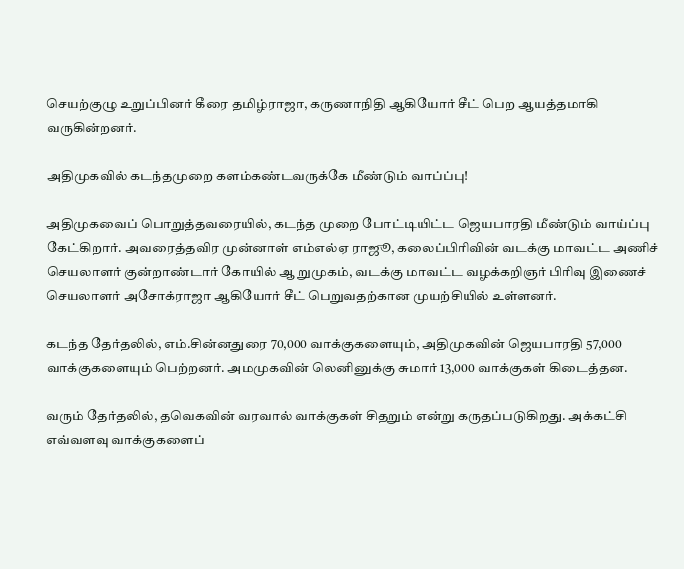செயற்குழு உறுப்பினர் கீரை தமிழ்ராஜா, கருணாநிதி ஆகியோர் சீட் பெற ஆயத்தமாகி வருகின்றனர்.

அதிமுகவில் கடந்தமுறை களம்கண்டவருக்கே மீண்டும் வாப்ப்பு!

அதிமுகவைப் பொறுத்தவரையில், கடந்த முறை போட்டியிட்ட ஜெயபாரதி மீண்டும் வாய்ப்பு கேட்கிறார். அவரைத்தவிர முன்னாள் எம்எல்ஏ ராஜூ, கலைப்பிரிவின் வடக்கு மாவட்ட அணிச் செயலாளர் குன்றாண்டார் கோயில் ஆ றுமுகம், வடக்கு மாவட்ட வழக்கறிஞர் பிரிவு இணைச் செயலாளர் அசோக்ராஜா ஆகியோர் சீட் பெறுவதற்கான முயற்சியில் உள்ளனர்.

கடந்த தேர்தலில், எம்.சின்னதுரை 70,000 வாக்குகளையும், அதிமுகவின் ஜெயபாரதி 57,000 வாக்குகளையும் பெற்றனர். அமமுகவின் லெனினுக்கு சுமார் 13,000 வாக்குகள் கிடைத்தன.

வரும் தேர்தலில், தவெகவின் வரவால் வாக்குகள் சிதறும் என்று கருதப்படுகிறது. அக்கட்சி எவ்வளவு வாக்குகளைப்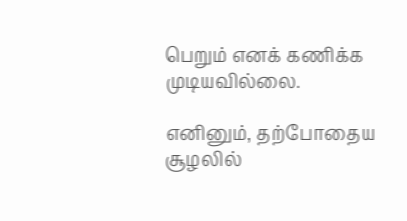பெறும் எனக் கணிக்க முடியவில்லை.

எனினும், தற்போதைய சூழலில்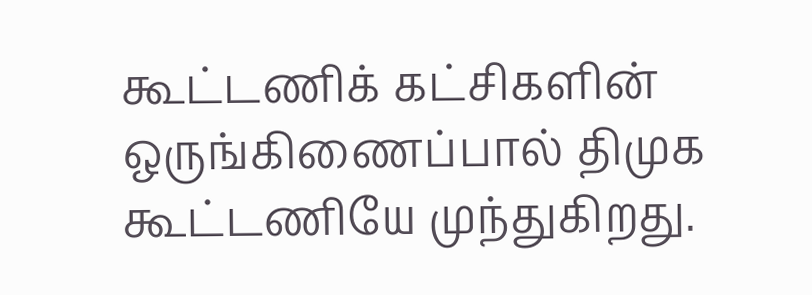கூட்டணிக் கட்சிகளின் ஒருங்கிணைப்பால் திமுக கூட்டணியே முந்துகிறது.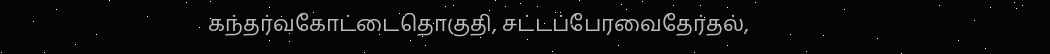கந்தர்வகோட்டைதொகுதி, சட்டப்பேரவைதேர்தல்,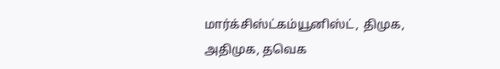மார்க்சிஸ்ட்கம்யூனிஸ்ட், திமுக, அதிமுக, தவெக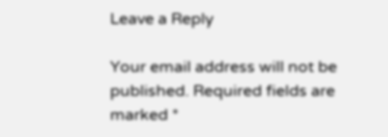Leave a Reply

Your email address will not be published. Required fields are marked *